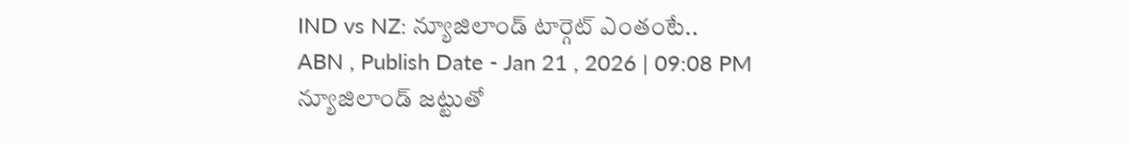IND vs NZ: న్యూజిలాండ్ టార్గెట్ ఎంతంటే..
ABN , Publish Date - Jan 21 , 2026 | 09:08 PM
న్యూజిలాండ్ జట్టుతో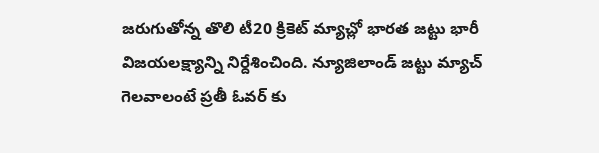జరుగుతోన్న తొలి టీ20 క్రికెట్ మ్యాచ్లో భారత జట్టు భారీ విజయలక్ష్యాన్ని నిర్దేశించింది. న్యూజిలాండ్ జట్టు మ్యాచ్ గెలవాలంటే ప్రతీ ఓవర్ కు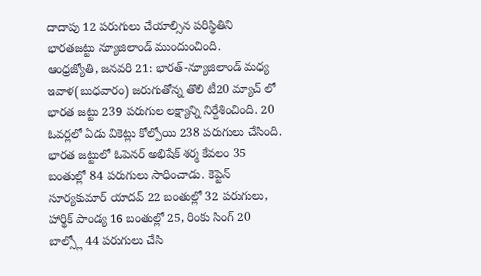దాదాపు 12 పరుగులు చేయాల్సిన పరిస్థితిని భారతజట్టు న్యూజిలాండ్ ముందుంచింది.
ఆంధ్రజ్యోతి, జనవరి 21: భారత్-న్యూజిలాండ్ మధ్య ఇవాళ(బుధవారం) జరుగుతోన్న తొలి టీ20 మ్యాచ్ లో భారత జట్టు 239 పరుగుల లక్ష్యాన్ని నిర్దేశించింది. 20 ఓవర్లలో ఏడు వికెట్లు కోల్పోయి 238 పరుగులు చేసింది. భారత జట్టులో ఓపెనర్ అభిషేక్ శర్మ కేవలం 35 బంతుల్లో 84 పరుగులు సాధించాడు. కెప్టెన్ సూర్యకుమార్ యాదవ్ 22 బంతుల్లో 32 పరుగులు, హార్థిక్ పాండ్య 16 బంతుల్లో 25, రింకు సింగ్ 20 బాల్స్లో 44 పరుగులు చేసి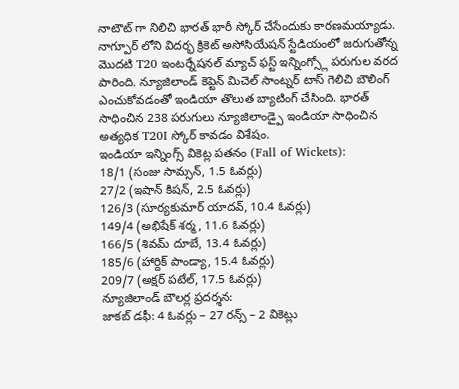నాటౌట్ గా నిలిచి భారత్ భారీ స్కోర్ చేసేందుకు కారణమయ్యాడు.
నాగ్పూర్ లోని విదర్భ క్రికెట్ అసోసియేషన్ స్టేడియంలో జరుగుతోన్న మొదటి T20 ఇంటర్నేషనల్ మ్యాచ్ ఫస్ట్ ఇన్నింగ్స్లో పరుగుల వరద పారింది. న్యూజిలాండ్ కెప్టెన్ మిచెల్ సాంట్నర్ టాస్ గెలిచి బౌలింగ్ ఎంచుకోవడంతో ఇండియా తొలుత బ్యాటింగ్ చేసింది. భారత్ సాధించిన 238 పరుగులు న్యూజిలాండ్పై ఇండియా సాధించిన అత్యధిక T20I స్కోర్ కావడం విశేషం.
ఇండియా ఇన్నింగ్స్ వికెట్ల పతనం (Fall of Wickets):
18/1 (సంజు సామ్సన్, 1.5 ఓవర్లు)
27/2 (ఇషాన్ కిషన్, 2.5 ఓవర్లు)
126/3 (సూర్యకుమార్ యాదవ్, 10.4 ఓవర్లు)
149/4 (అభిషేక్ శర్మ, 11.6 ఓవర్లు)
166/5 (శివమ్ దూబే, 13.4 ఓవర్లు)
185/6 (హార్దిక్ పాండ్యా, 15.4 ఓవర్లు)
209/7 (అక్షర్ పటేల్, 17.5 ఓవర్లు)
న్యూజిలాండ్ బౌలర్ల ప్రదర్శన:
జాకబ్ డఫీ: 4 ఓవర్లు – 27 రన్స్ – 2 వికెట్లు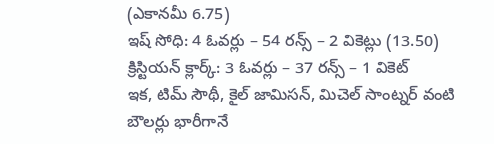(ఎకానమీ 6.75)
ఇష్ సోధి: 4 ఓవర్లు – 54 రన్స్ – 2 వికెట్లు (13.50)
క్రిస్టియన్ క్లార్క్: 3 ఓవర్లు – 37 రన్స్ – 1 వికెట్
ఇక, టిమ్ సౌథీ, కైల్ జామిసన్, మిచెల్ సాంట్నర్ వంటి బౌలర్లు భారీగానే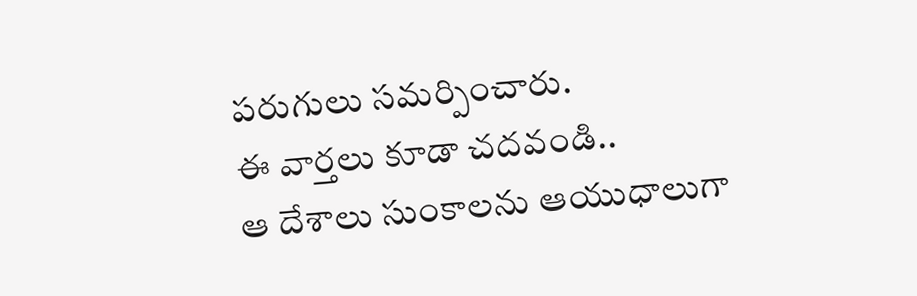పరుగులు సమర్పించారు.
ఈ వార్తలు కూడా చదవండి..
ఆ దేశాలు సుంకాలను ఆయుధాలుగా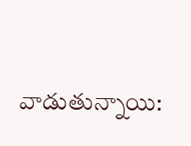వాడుతున్నాయి: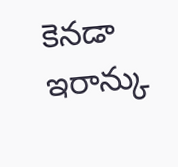కెనడా
ఇరాన్కు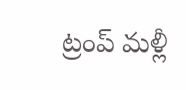ట్రంప్ మళ్లీ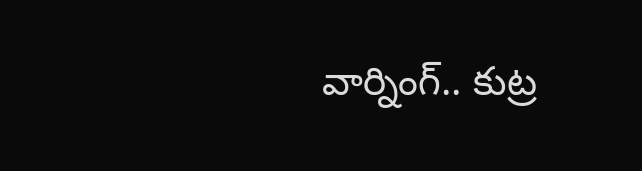వార్నింగ్.. కుట్ర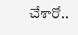చేశారో..